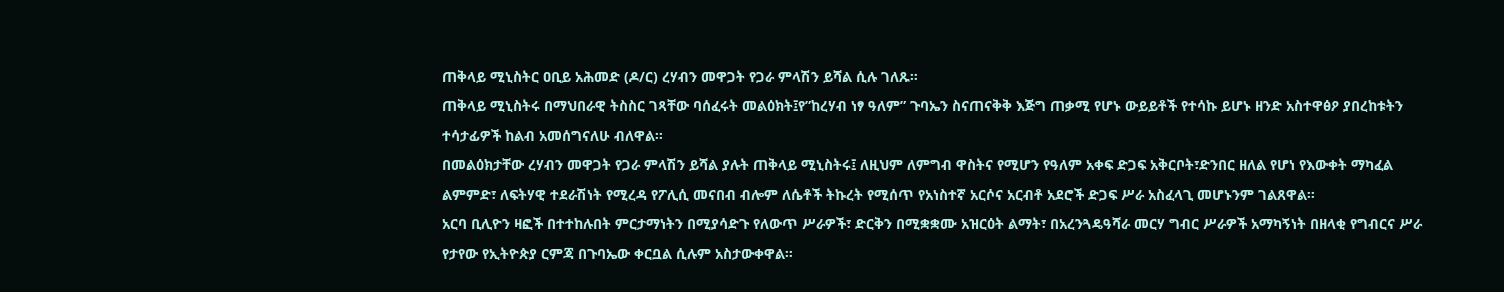ጠቅላይ ሚኒስትር ዐቢይ አሕመድ (ዶ/ር) ረሃብን መዋጋት የጋራ ምላሽን ይሻል ሲሉ ገለጹ።
ጠቅላይ ሚኒስትሩ በማህበራዊ ትስስር ገጻቸው ባሰፈሩት መልዕክት፤የ”ከረሃብ ነፃ ዓለም” ጉባኤን ስናጠናቅቅ እጅግ ጠቃሚ የሆኑ ውይይቶች የተሳኩ ይሆኑ ዘንድ አስተዋፅዖ ያበረከቱትን ተሳታፊዎች ከልብ አመሰግናለሁ ብለዋል፡፡
በመልዕክታቸው ረሃብን መዋጋት የጋራ ምላሽን ይሻል ያሉት ጠቅላይ ሚኒስትሩ፤ ለዚህም ለምግብ ዋስትና የሚሆን የዓለም አቀፍ ድጋፍ አቅርቦት፣ድንበር ዘለል የሆነ የእውቀት ማካፈል ልምምድ፣ ለፍትሃዊ ተደራሽነት የሚረዳ የፖሊሲ መናበብ ብሎም ለሴቶች ትኩረት የሚሰጥ የአነስተኛ አርሶና አርብቶ አደሮች ድጋፍ ሥራ አስፈላጊ መሆኑንም ገልጸዋል።
አርባ ቢሊዮን ዛፎች በተተከሉበት ምርታማነትን በሚያሳድጉ የለውጥ ሥራዎች፣ ድርቅን በሚቋቋሙ አዝርዕት ልማት፣ በአረንጓዴዓሻራ መርሃ ግብር ሥራዎች አማካኝነት በዘላቂ የግብርና ሥራ የታየው የኢትዮጵያ ርምጃ በጉባኤው ቀርቧል ሲሉም አስታውቀዋል።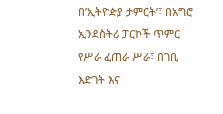በ’ኢትዮዽያ ታምርት’፣ በአግሮ ኢንደስትሪ ፓርኮች ጥምር የሥራ ፈጠራ ሥራ፣ በገቢ እድገት እና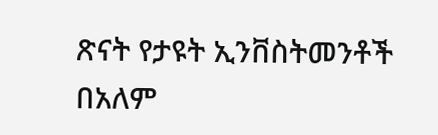ጽናት የታዩት ኢንቨስትመንቶች በአለም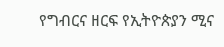የግብርና ዘርፍ የኢትዮጵያን ሚና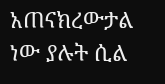አጠናክረውታል ነው ያሉት ሲል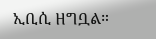ኢቢሲ ዘግቧል።